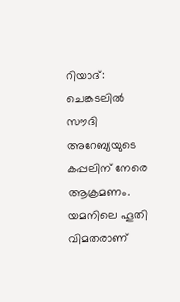റിയാദ്: ചെങ്കടലിൽ സൗദി അറേബ്യയുടെ കപ്പലിന് നേരെ ആക്രമണം. യമനിലെ ഹൂതി വിമതരാണ്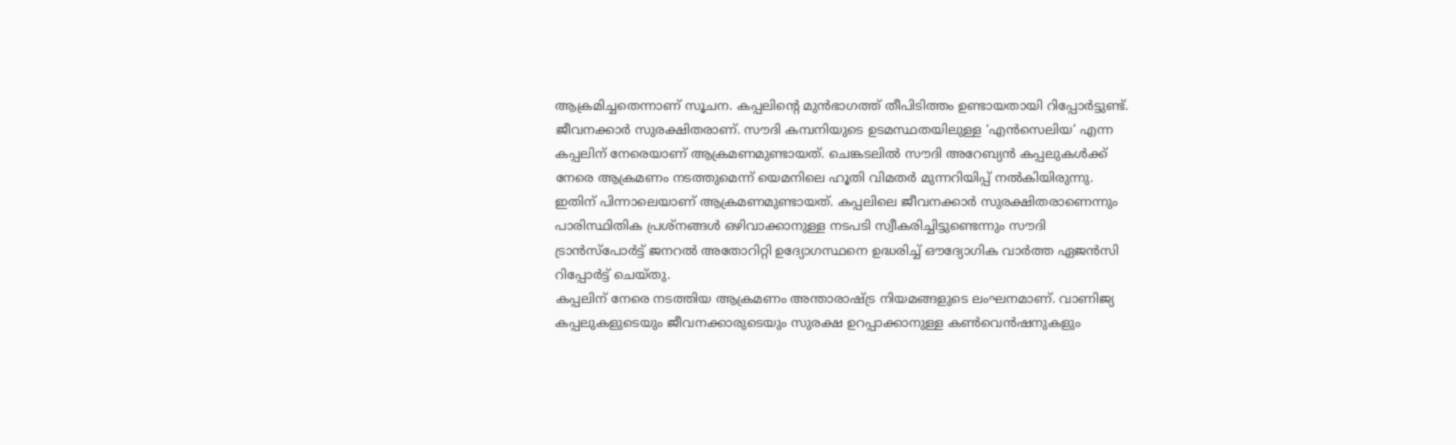ആക്രമിച്ചതെന്നാണ് സൂചന. കപ്പലിന്റെ മുൻഭാഗത്ത് തീപിടിത്തം ഉണ്ടായതായി റിപ്പോർട്ടുണ്ട്. ജീവനക്കാർ സുരക്ഷിതരാണ്. സൗദി കമ്പനിയുടെ ഉടമസ്ഥതയിലുള്ള ‘എൻസെലിയ’ എന്ന കപ്പലിന് നേരെയാണ് ആക്രമണമുണ്ടായത്. ചെങ്കടലിൽ സൗദി അറേബ്യൻ കപ്പലുകൾക്ക് നേരെ ആക്രമണം നടത്തുമെന്ന് യെമനിലെ ഹൂതി വിമതർ മുന്നറിയിപ്പ് നൽകിയിരുന്നു. ഇതിന് പിന്നാലെയാണ് ആക്രമണമുണ്ടായത്. കപ്പലിലെ ജീവനക്കാർ സുരക്ഷിതരാണെന്നും പാരിസ്ഥിതിക പ്രശ്നങ്ങൾ ഒഴിവാക്കാനുള്ള നടപടി സ്വീകരിച്ചിട്ടുണ്ടെന്നും സൗദി ട്രാൻസ്പോർട്ട് ജനറൽ അതോറിറ്റി ഉദ്യോഗസ്ഥനെ ഉദ്ധരിച്ച് ഔദ്യോഗിക വാർത്ത ഏജൻസി റിപ്പോർട്ട് ചെയ്തു.
കപ്പലിന് നേരെ നടത്തിയ ആക്രമണം അന്താരാഷ്ട്ര നിയമങ്ങളുടെ ലംഘനമാണ്. വാണിജ്യ കപ്പലുകളുടെയും ജീവനക്കാരുടെയും സുരക്ഷ ഉറപ്പാക്കാനുള്ള കൺവെൻഷനുകളും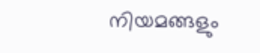നിയമങ്ങളും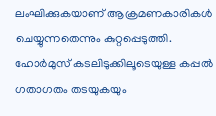ലംഘിക്കുകയാണ് ആക്രമണകാരികൾ ചെയ്യുന്നതെന്നും കുറ്റപ്പെടുത്തി. ഹോർമുസ് കടലിടുക്കിലൂടെയുള്ള കപ്പൽ ഗതാഗതം തടയുകയും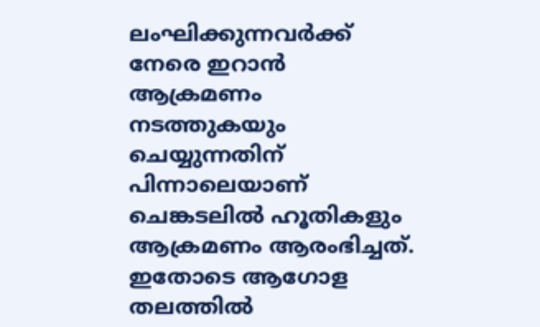ലംഘിക്കുന്നവർക്ക് നേരെ ഇറാൻ ആക്രമണം നടത്തുകയും ചെയ്യുന്നതിന് പിന്നാലെയാണ് ചെങ്കടലിൽ ഹൂതികളും ആക്രമണം ആരംഭിച്ചത്. ഇതോടെ ആഗോള തലത്തിൽ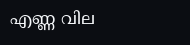എണ്ണ വില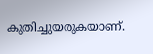കുതിച്ചുയരുകയാണ്.